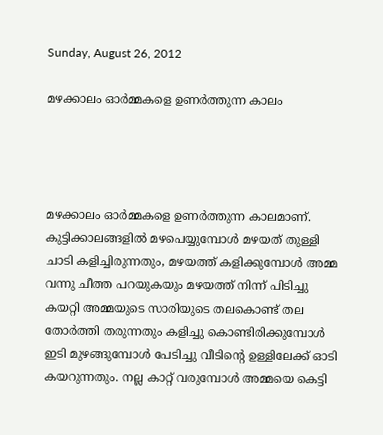Sunday, August 26, 2012

മഴക്കാലം ഓര്‍മ്മകളെ ഉണര്‍ത്തുന്ന കാലം




മഴക്കാലം ഓര്‍മ്മകളെ ഉണര്‍ത്തുന്ന കാലമാണ്. കുട്ടിക്കാലങ്ങളില്‍ മഴപെയ്യുമ്പോള്‍ മഴയത് തുള്ളി ചാടി കളിച്ചിരുന്നതും, മഴയത്ത് കളിക്കുമ്പോള്‍ അമ്മ വന്നു ചീത്ത പറയുകയും മഴയത്ത് നിന്ന് പിടിച്ചു കയറ്റി അമ്മയുടെ സാരിയുടെ തലകൊണ്ട് തല തോര്‍ത്തി തരുന്നതും കളിച്ചു കൊണ്ടിരിക്കുമ്പോള്‍ ഇടി മുഴങ്ങുമ്പോള്‍ പേടിച്ചു വീടിന്റെ ഉള്ളിലേക്ക് ഓടി കയറുന്നതും. നല്ല കാറ്റ് വരുമ്പോള്‍ അമ്മയെ കെട്ടി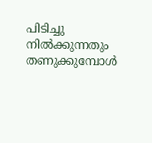പിടിച്ചു നില്‍ക്കുന്നതും തണുക്കുമ്പോള്‍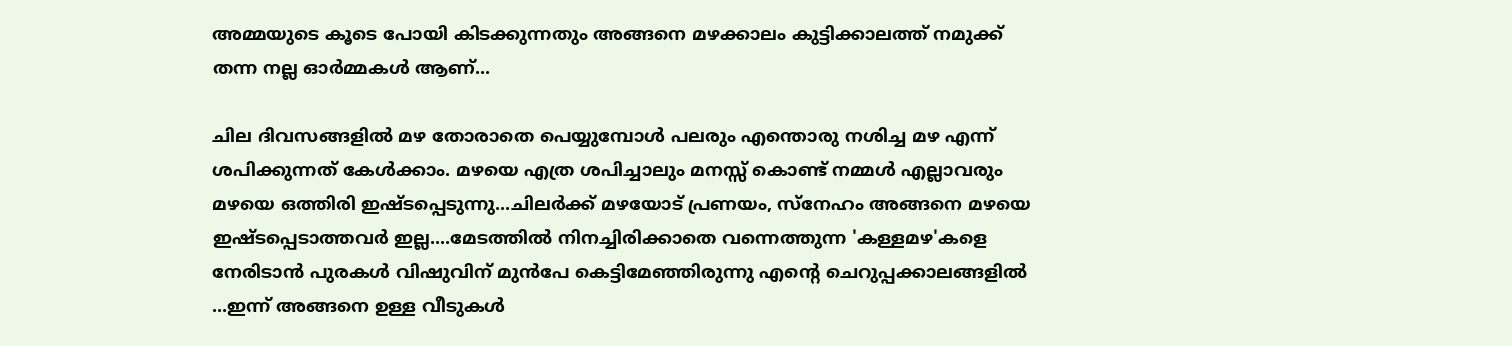അമ്മയുടെ കൂടെ പോയി കിടക്കുന്നതും അങ്ങനെ മഴക്കാലം കുട്ടിക്കാലത്ത് നമുക്ക്‌ തന്ന നല്ല ഓര്‍മ്മകള്‍ ആണ്...

ചില ദിവസങ്ങളില്‍ മഴ തോരാതെ പെയ്യുമ്പോള്‍ പലരും എന്തൊരു നശിച്ച മഴ എന്ന് ശപിക്കുന്നത് കേള്‍ക്കാം. മഴയെ എത്ര ശപിച്ചാലും മനസ്സ് കൊണ്ട് നമ്മള്‍ എല്ലാവരും മഴയെ ഒത്തിരി ഇഷ്ടപ്പെടുന്നു...ചിലര്‍ക്ക് മഴയോട് പ്രണയം, സ്നേഹം അങ്ങനെ മഴയെ ഇഷ്ടപ്പെടാത്തവര്‍ ഇല്ല....മേടത്തില്‍ നിനച്ചിരിക്കാതെ വന്നെത്തുന്ന 'കള്ളമഴ'കളെ നേരിടാന്‍ പുരകള്‍ വിഷുവിന് മുന്‍പേ കെട്ടിമേഞ്ഞിരുന്നു എന്റെ ചെറുപ്പക്കാലങ്ങളില്‍ ...ഇന്ന് അങ്ങനെ ഉള്ള വീടുകള്‍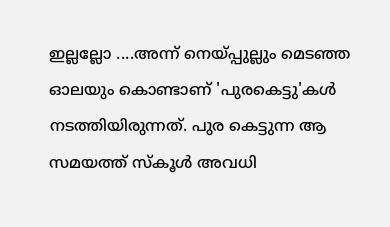ഇല്ലല്ലോ ....അന്ന് നെയ്പ്പുല്ലും മെടഞ്ഞ ഓലയും കൊണ്ടാണ് 'പുരകെട്ടു'കള്‍ നടത്തിയിരുന്നത്. പുര കെട്ടുന്ന ആ സമയത്ത് സ്കൂള്‍ അവധി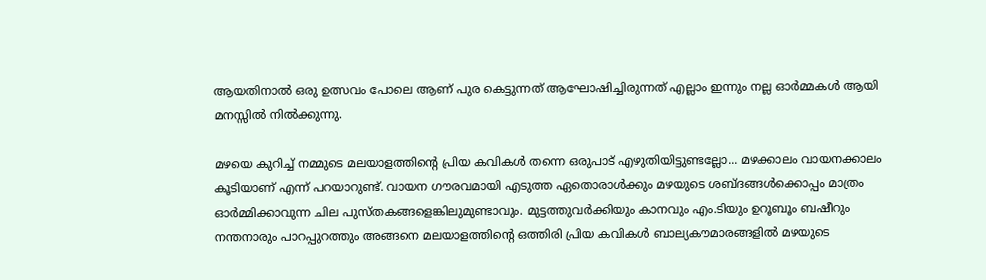ആയതിനാല്‍ ഒരു ഉത്സവം പോലെ ആണ് പുര കെട്ടുന്നത് ആഘോഷിച്ചിരുന്നത് എല്ലാം ഇന്നും നല്ല ഓര്‍മ്മകള്‍ ആയി മനസ്സില്‍ നില്‍ക്കുന്നു.

മഴയെ കുറിച്ച് നമ്മുടെ മലയാളത്തിന്റെ പ്രിയ കവികള്‍ തന്നെ ഒരുപാട് എഴുതിയിട്ടുണ്ടല്ലോ... മഴക്കാലം വായനക്കാലം കൂടിയാണ് എന്ന് പറയാറുണ്ട്‌. വായന ഗൗരവമായി എടുത്ത ഏതൊരാള്‍ക്കും മഴയുടെ ശബ്ദങ്ങള്‍ക്കൊപ്പം മാത്രം ഓര്‍മ്മിക്കാവുന്ന ചില പുസ്തകങ്ങളെങ്കിലുമുണ്ടാവും. മുട്ടത്തുവര്‍ക്കിയും കാനവും എം.ടിയും ഉറൂബൂം ബഷീറും നന്തനാരും പാറപ്പുറത്തും അങ്ങനെ മലയാളത്തിന്റെ ഒത്തിരി പ്രിയ കവികള്‍ ബാല്യകൗമാരങ്ങളില്‍ മഴയുടെ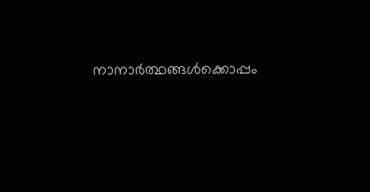നാനാര്‍ത്ഥങ്ങള്‍ക്കൊപ്പം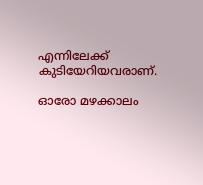എന്നിലേക്ക് കുടിയേറിയവരാണ്.

ഓരോ മഴക്കാലം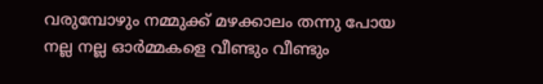വരുമ്പോഴും നമ്മുക്ക് മഴക്കാലം തന്നു പോയ നല്ല നല്ല ഓര്‍മ്മകളെ വീണ്ടും വീണ്ടും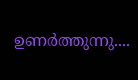ഉണര്‍ത്തുന്നു....